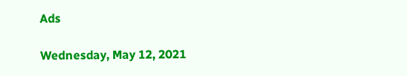Ads

Wednesday, May 12, 2021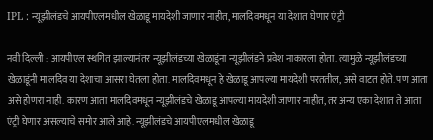IPL : न्यूझीलंडचे आयपीएलमधील खेळाडू मायदेशी जाणार नाहीत, मालदिवमधून या देशात घेणार एंट्री

नवी दिल्ली : आयपीएल स्थगित झाल्यानंतर न्यूझीलंडच्या खेळाडूंना न्यूझीलंडने प्रवेश नाकारला होता. त्यामुळे न्यूझीलंडच्या खेळाडूंनी मालदिव या देशाचा आसरा घेतला होता. मालदिवमधून हे खेळाडू आपल्या मायदेशी परततील, असे वाटत होते. पण आता असे होणरा नाही. कारण आता मालदिवमधून न्यूझीलंडचे खेळाडू आपल्या मायदेशी जाणार नाहीत, तर अन्य एका देशात ते आता एंट्री घेणार असल्याचे समोर आले आहे. न्यूझीलंडचे आयपीएलमधील खेळाडू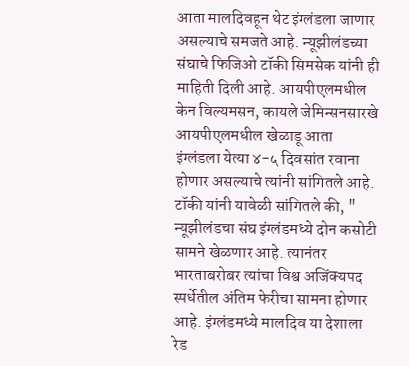आता मालदिवहून थेट इंग्लंडला जाणार असल्याचे समजते आहे. न्यूझीलंडच्या संघाचे फिजिओ टॉकी सिमसेक यांनी ही माहिती दिली आहे. आयपीएलमधील केन विल्यमसन, कायले जेमिन्सनसारखे आयपीएलमधील खेळाडू आता इंग्लंडला येत्या ४-५ दिवसांत रवाना होणार असल्याचे त्यांनी सांगितले आहे. टॉकी यांनी यावेळी सांगितले की, " न्यूझीलंडचा संघ इंग्लंडमध्ये दोन कसोटी सामने खेळणार आहे. त्यानंतर भारताबरोबर त्यांचा विश्व अजिंक्यपद स्पर्धेतील अंतिम फेरीचा सामना होणार आहे. इंग्लंडमध्ये मालदिव या देशाला रेड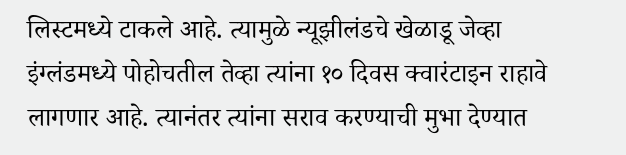लिस्टमध्ये टाकले आहे. त्यामुळे न्यूझीलंडचे खेळाडू जेव्हा इंग्लंडमध्ये पोहोचतील तेव्हा त्यांना १० दिवस क्वारंटाइन राहावे लागणार आहे. त्यानंतर त्यांना सराव करण्याची मुभा देण्यात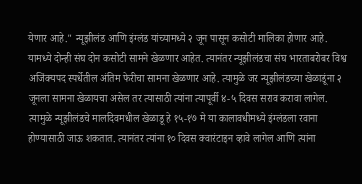येणार आहे." न्यूझीलंड आणि इंग्लंड यांच्यामध्ये २ जून पासून कसोटी मालिका होणार आहे. यामध्ये दोन्ही संघ दोन कसोटी सामने खेळणार आहेत. त्यानंतर न्यूझीलंडचा संघ भारताबरोबर विश्व अजिंक्यपद स्पर्धेतील अंतिम फेरीचा सामना खेळणार आहे. त्यामुळे जर न्यूझीलंडच्या खेळाडूंना २ जूनला सामना खेळायचा असेल तर त्यासाठी त्यांना त्यापूर्वी ४-५ दिवस सराव करावा लागेल. त्यामुळे न्यूझीलंडचे मालदिवमधील खेळाडू हे १५-१७ मे या कालावधीमध्ये इंग्लंडला रवाना होण्यासाठी जाऊ शकतात. त्यानंतर त्यांना १० दिवस क्वारंटाइन व्हावे लागेल आणि त्यांना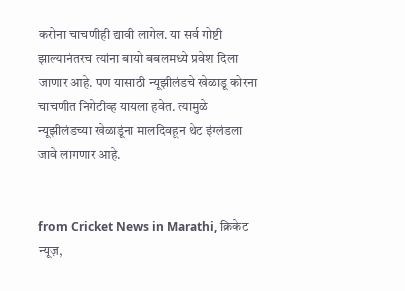करोना चाचणीही द्यावी लागेल. या सर्व गोष्टी झाल्यानंतरच त्यांना बायो बबलमध्ये प्रवेश दिला जाणार आहे. पण यासाठी न्यूझीलंडचे खेळाडू कोरना चाचणीत निगेटीव्ह यायला हवेत. त्यामुळे न्यूझीलंडच्या खेळाडूंना मालदिवहून थेट इंग्लंडला जावे लागणार आहे.


from Cricket News in Marathi, क्रिकेट न्यूज़,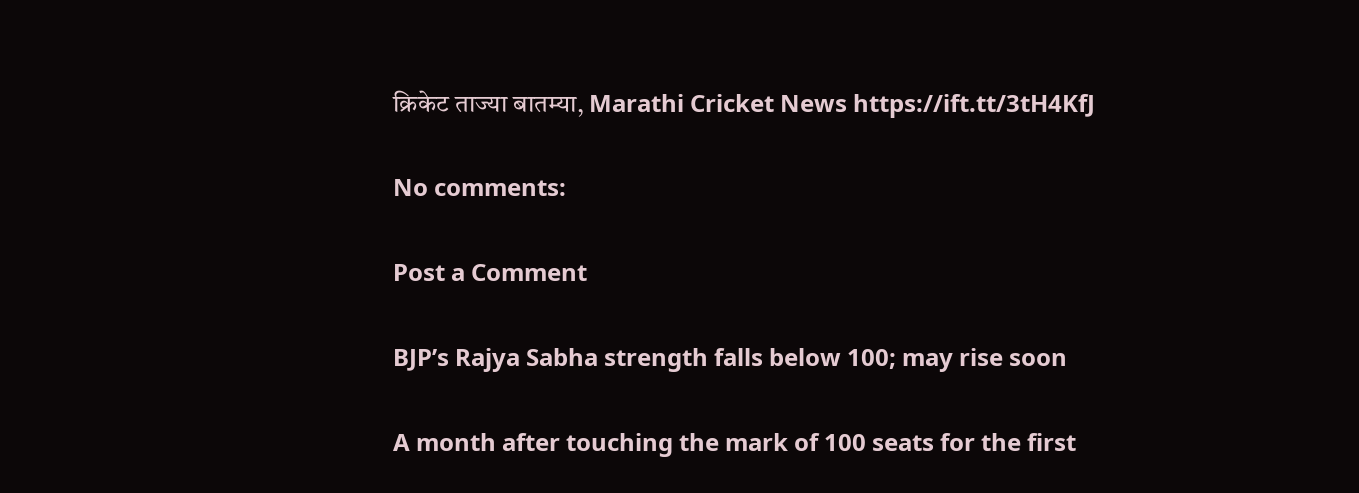क्रिकेट ताज्या बातम्या, Marathi Cricket News https://ift.tt/3tH4KfJ

No comments:

Post a Comment

BJP’s Rajya Sabha strength falls below 100; may rise soon

A month after touching the mark of 100 seats for the first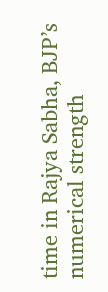time in Rajya Sabha, BJP’s numerical strength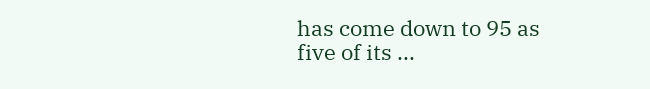has come down to 95 as five of its ...